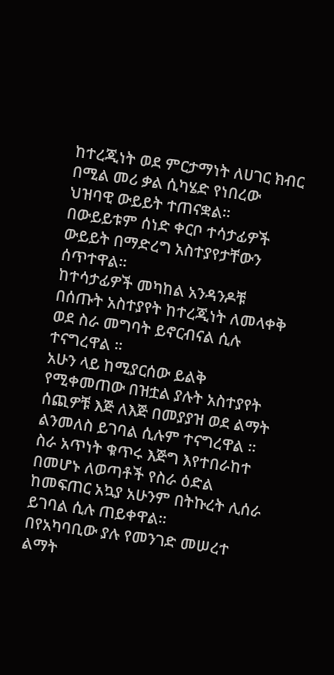ከተረጂነት ወደ ምርታማነት ለሀገር ክብር በሚል መሪ ቃል ሲካሄድ የነበረው ህዝባዊ ውይይት ተጠናቋል።
በውይይቱም ሰነድ ቀርቦ ተሳታፊዎች ውይይት በማድረግ አስተያየታቸውን ሰጥተዋል።
ከተሳታፊዎች መካከል አንዳንዶቹ በሰጡት አስተያየት ከተረጂነት ለመላቀቅ ወደ ስራ መግባት ይኖርብናል ሲሉ ተናግረዋል ።
አሁን ላይ ከሚያርሰው ይልቅ የሚቀመጠው በዝቷል ያሉት አስተያየት ሰጪዎቹ እጅ ለእጅ በመያያዝ ወደ ልማት ልንመለስ ይገባል ሲሉም ተናግረዋል ።
ስራ አጥነት ቁጥሩ እጅግ እየተበራከተ በመሆኑ ለወጣቶች የስራ ዕድል ከመፍጠር አኳያ አሁንም በትኩረት ሊሰራ ይገባል ሲሉ ጠይቀዋል።
በየአካባቢው ያሉ የመንገድ መሠረተ ልማት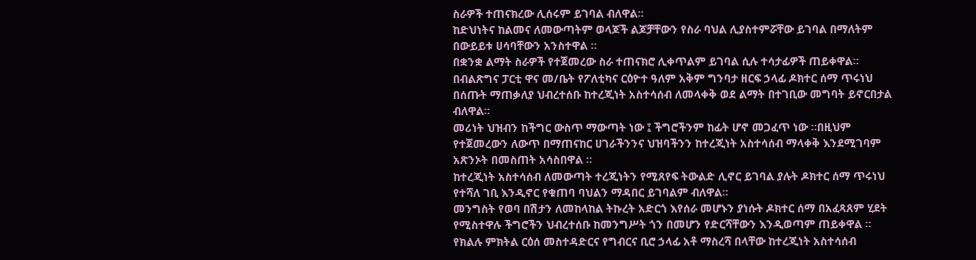ስራዎች ተጠናክረው ሊሰሩም ይገባል ብለዋል።
ከድህነትና ከልመና ለመውጣትም ወላጆች ልጆቻቸውን የስራ ባህል ሊያስተምሯቸው ይገባል በማለትም በውይይቱ ሀሳባቸውን አንስተዋል ።
በቋንቋ ልማት ስራዎች የተጀመረው ስራ ተጠናክሮ ሊቀጥልም ይገባል ሲሉ ተሳታፊዎች ጠይቀዋል።
በብልጽግና ፓርቲ ዋና መ/ቤት የፖለቲካና ርዕዮተ ዓለም አቅም ግንባታ ዘርፍ ኃላፊ ዶክተር ሰማ ጥሩነህ በሰጡት ማጠቃለያ ህብረተሰቡ ከተረጂነት አስተሳሰብ ለመላቀቅ ወደ ልማት በተገቢው መግባት ይኖርበታል ብለዋል።
መሪነት ህዝብን ከችግር ውስጥ ማውጣት ነው ፤ ችግሮችንም ከፊት ሆኖ መጋፈጥ ነው ።በዚህም የተጀመረውን ለውጥ በማጠናከር ሀገራችንንና ህዝባችንን ከተረጂነት አስተሳሰብ ማላቀቅ እንደሚገባም አጽንኦት በመስጠት አሳስበዋል ።
ከተረጂነት አስተሳሰብ ለመውጣት ተረጂነትን የሚጸየፍ ትውልድ ሊኖር ይገባል ያሉት ዶክተር ሰማ ጥሩነህ የተሻለ ገቢ እንዲኖር የቁጠባ ባህልን ማዳበር ይገባልም ብለዋል።
መንግስት የወባ በሽታን ለመከላከል ትኩረት አድርጎ እየሰራ መሆኑን ያነሱት ዶክተር ሰማ በአፈጻጸም ሂደት የሚስተዋሉ ችግሮችን ህብረተሰቡ ከመንግሥት ጎን በመሆን የድርሻቸውን እንዲወጣም ጠይቀዋል ።
የክልሉ ምክትል ርዕሰ መስተዳድርና የግብርና ቢሮ ኃላፊ አቶ ማስረሻ በላቸው ከተረጂነት አስተሳሰብ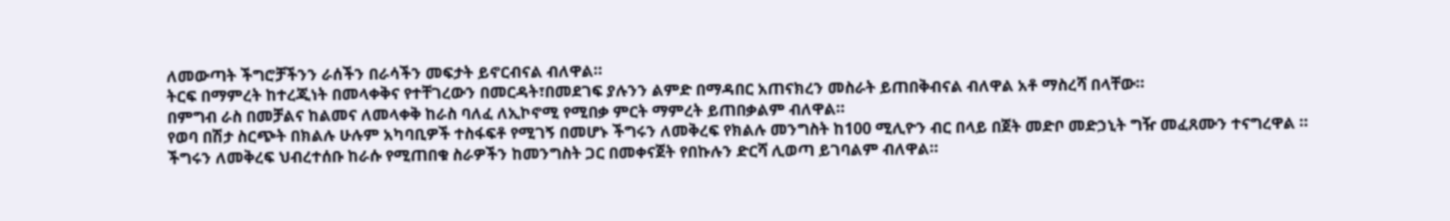ለመውጣት ችግሮቻችንን ራሰችን በራሳችን መፍታት ይኖርብናል ብለዋል።
ትርፍ በማምረት ከተረጂነት በመላቀቅና የተቸገረውን በመርዳት፣በመደገፍ ያሉንን ልምድ በማዳበር አጠናክረን መስራት ይጠበቅብናል ብለዋል አቶ ማስረሻ በላቸው።
በምግብ ራስ በመቻልና ከልመና ለመላቀቅ ከራስ ባለፈ ለኢኮኖሚ የሚበቃ ምርት ማምረት ይጠበቃልም ብለዋል።
የወባ በሽታ ስርጭት በክልሉ ሁሉም አካባቢዎች ተስፋፍቶ የሚገኝ በመሆኑ ችግሩን ለመቅረፍ የክልሉ መንግስት ከ100 ሚሊዮን ብር በላይ በጀት መድቦ መድኃኒት ግዥ መፈጸሙን ተናግረዋል ።
ችግሩን ለመቅረፍ ህብረተሰቡ ከራሱ የሚጠበቁ ስራዎችን ከመንግስት ጋር በመቀናጀት የበኩሉን ድርሻ ሊወጣ ይገባልም ብለዋል።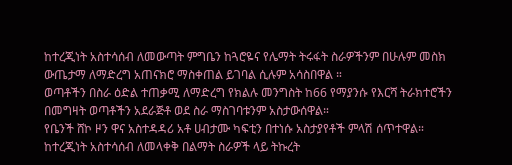ከተረጂነት አስተሳሰብ ለመውጣት ምግቤን ከጓሮዬና የሌማት ትሩፋት ስራዎችንም በሁሉም መስክ ውጤታማ ለማድረግ አጠናክሮ ማስቀጠል ይገባል ሲሉም አሳስበዋል ።
ወጣቶችን በስራ ዕድል ተጠቃሚ ለማድረግ የክልሉ መንግስት ከ66 የማያንሱ የእርሻ ትራክተሮችን በመግዛት ወጣቶችን አደራጅቶ ወደ ስራ ማስገባቱንም አስታውሰዋል።
የቤንች ሸኮ ዞን ዋና አስተዳዳሪ አቶ ሀብታሙ ካፍቲን በተነሱ አስታያየቶች ምላሽ ሰጥተዋል።
ከተረጂነት አስተሳሰብ ለመላቀቅ በልማት ስራዎች ላይ ትኩረት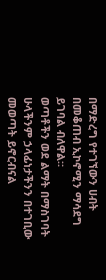በማድረግ የተገኘውን ሀብት በመቆጠብ ኢኮኖሚን ማሳደግ ይገባል ብለዋል።
ወጣቶችን ወደ ልማት በማስገባት ሁላችንም ኃላፊነታችንን በተገቢው መወጣት ይኖርብናል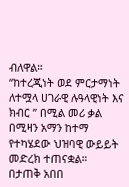ብለዋል።
“ከተረጂነት ወደ ምርታማነት ለተሟላ ሀገራዊ ሉዓላዊነት እና ክብር ” በሚል መሪ ቃል በሚዛን አማን ከተማ የተካሄደው ህዝባዊ ውይይት መድረክ ተጠናቋል።
በታጠቅ አበበ